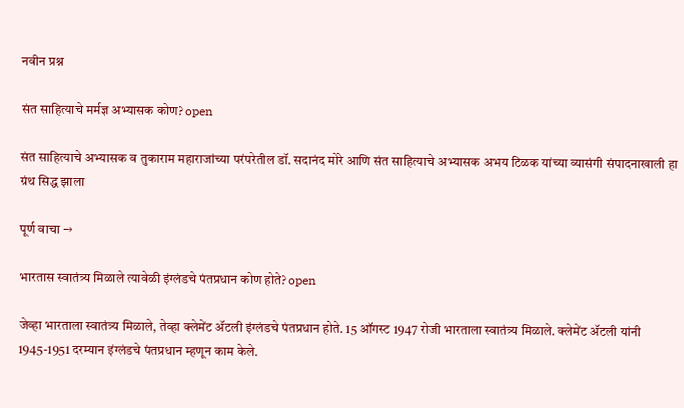नवीन प्रश्न

संत साहित्याचे मर्मज्ञ अभ्यासक कोण? open

संत साहित्याचे अभ्यासक व तुकाराम महाराजांच्या परंपरेतील डॉ. सदानंद मोरे आणि संत साहित्याचे अभ्यासक अभय टिळक यांच्या व्यासंगी संपादनाखाली हा ग्रंथ सिद्ध झाला

पूर्ण वाचा →

भारतास स्वातंत्र्य मिळाले त्यावेळी इंग्लंडचे पंतप्रधान कोण होते? open

जेव्हा भारताला स्वातंत्र्य मिळाले, तेव्हा क्लेमेंट ॲटली इंग्लंडचे पंतप्रधान होते. 15 ऑगस्ट 1947 रोजी भारताला स्वातंत्र्य मिळाले. क्लेमेंट ॲटली यांनी 1945-1951 दरम्यान इंग्लंडचे पंतप्रधान म्हणून काम केले.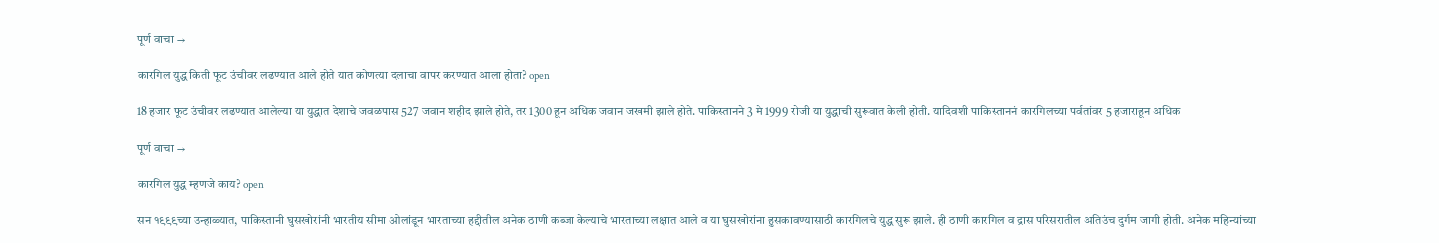पूर्ण वाचा →

कारगिल युद्ध किती फूट उंचीवर लढण्यात आले होते यात कोणत्या दलाचा वापर करण्यात आला होता? open

18 हजार फूट उंचीवर लढण्यात आलेल्या या युद्धात देशाचे जवळपास 527 जवान शहीद झाले होते, तर 1300 हून अधिक जवान जखमी झाले होते. पाकिस्तानने 3 मे 1999 रोजी या युद्धाची सुरूवात केली होती. यादिवशी पाकिस्ताननं कारगिलच्या पर्वतांवर 5 हजाराहून अधिक

पूर्ण वाचा →

कारगिल युद्ध म्हणजे काय? open

सन १९९९च्या उन्हाळ्यात, पाकिस्तानी घुसखोरांनी भारतीय सीमा ओलांडून भारताच्या हद्दीतील अनेक ठाणी कब्जा केल्याचे भारताच्या लक्षात आले व या घुसखोरांना हुसकावण्यासाठी कारगिलचे युद्ध सुरू झाले. ही ठाणी कारगिल व द्रास परिसरातील अतिउंच दुर्गम जागी होती. अनेक महिन्यांच्या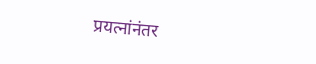प्रयत्‍नांनंतर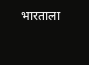भारताला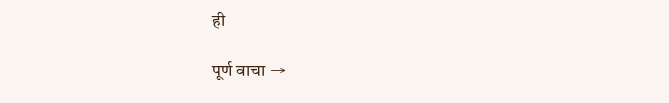ही

पूर्ण वाचा →